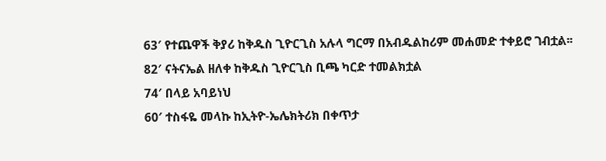63′ የተጨዋች ቅያሪ ከቅዱስ ጊዮርጊስ አሉላ ግርማ በአብዱልከሪም መሐመድ ተቀይሮ ገብቷል፡፡
82′ ናትናኤል ዘለቀ ከቅዱስ ጊዮርጊስ ቢጫ ካርድ ተመልክቷል
74′ በላይ አባይነህ
60′ ተስፋዬ መላኩ ከኢትዮ-ኤሌክትሪክ በቀጥታ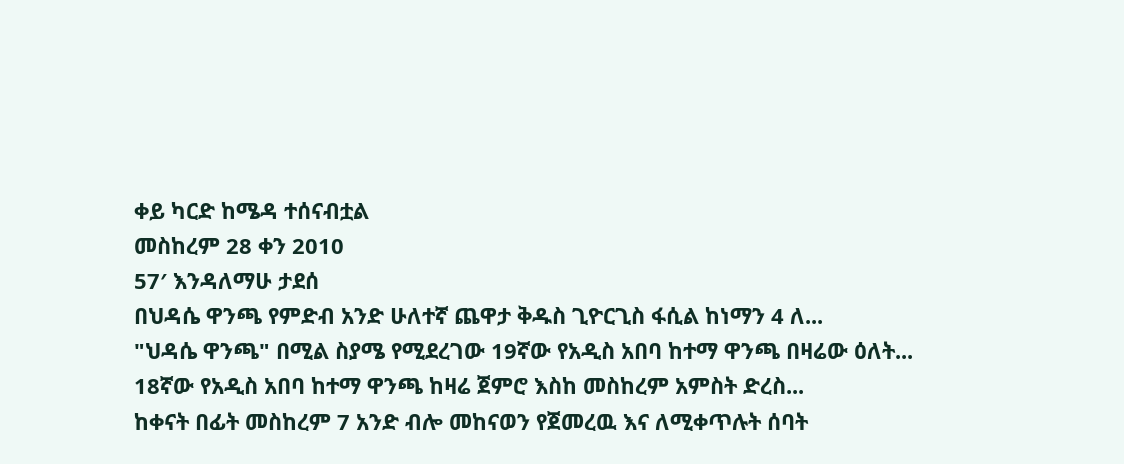ቀይ ካርድ ከሜዳ ተሰናብቷል
መስከረም 28 ቀን 2010
57′ እንዳለማሁ ታደሰ
በህዳሴ ዋንጫ የምድብ አንድ ሁለተኛ ጨዋታ ቅዱስ ጊዮርጊስ ፋሲል ከነማን 4 ለ...
"ህዳሴ ዋንጫ" በሚል ስያሜ የሚደረገው 19ኛው የአዲስ አበባ ከተማ ዋንጫ በዛሬው ዕለት...
18ኛው የአዲስ አበባ ከተማ ዋንጫ ከዛሬ ጀምሮ እስከ መስከረም አምስት ድረስ...
ከቀናት በፊት መስከረም 7 አንድ ብሎ መከናወን የጀመረዉ እና ለሚቀጥሉት ሰባት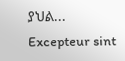ያህል...
Excepteur sint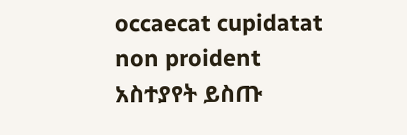occaecat cupidatat non proident
አስተያየት ይስጡ